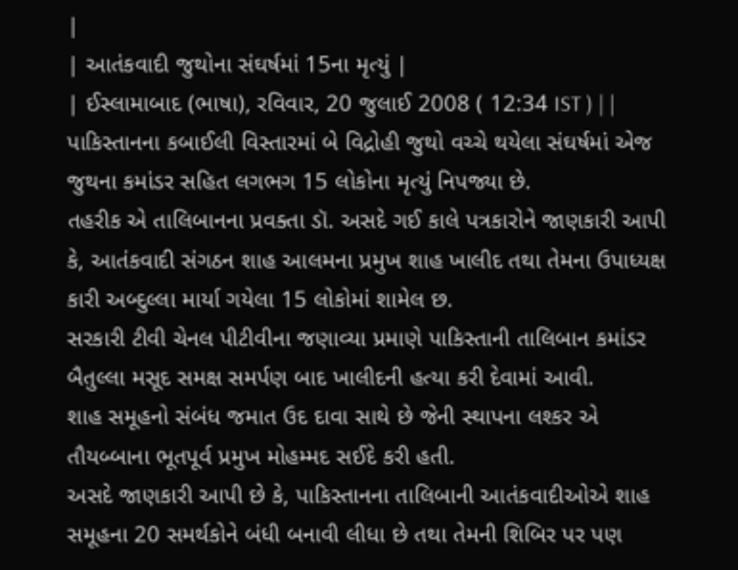|
| આતંકવાદી જુથોના સંઘર્ષમાં 15ના મૃત્યું |
| ઈસ્લામાબાદ (ભાષા), રવિવાર, 20 જુલાઈ 2008 ( 12:34 IST ) | |
પાકિસ્તાનના કબાઈલી વિસ્તારમાં બે વિદ્રોહી જુથો વચ્ચે થયેલા સંઘર્ષમાં એજ જુથના કમાંડર સહિત લગભગ 15 લોકોના મૃત્યું નિપજ્યા છે.
તહરીક એ તાલિબાનના પ્રવક્તા ડૉ. અસદે ગઈ કાલે પત્રકારોને જાણકારી આપી કે, આતંકવાદી સંગઠન શાહ આલમના પ્રમુખ શાહ ખાલીદ તથા તેમના ઉપાધ્યક્ષ કારી અબ્દુલ્લા માર્યા ગયેલા 15 લોકોમાં શામેલ છ.
સરકારી ટીવી ચેનલ પીટીવીના જણાવ્યા પ્રમાણે પાકિસ્તાની તાલિબાન કમાંડર બૈતુલ્લા મસૂદ સમક્ષ સમર્પણ બાદ ખાલીદની હત્યા કરી દેવામાં આવી.
શાહ સમૂહનો સંબંધ જમાત ઉદ દાવા સાથે છે જેની સ્થાપના લશ્કર એ તૌયબ્બાના ભૂતપૂર્વ પ્રમુખ મોહમ્મદ સઈદે કરી હતી.
અસદે જાણકારી આપી છે કે, પાકિસ્તાનના તાલિબાની આતંકવાદીઓએ શાહ સમૂહના 20 સમર્થકોને બંધી બનાવી લીધા છે તથા તેમની શિબિર પર પણ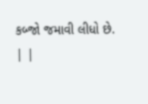કબ્જો જમાવી લીધો છે.
| |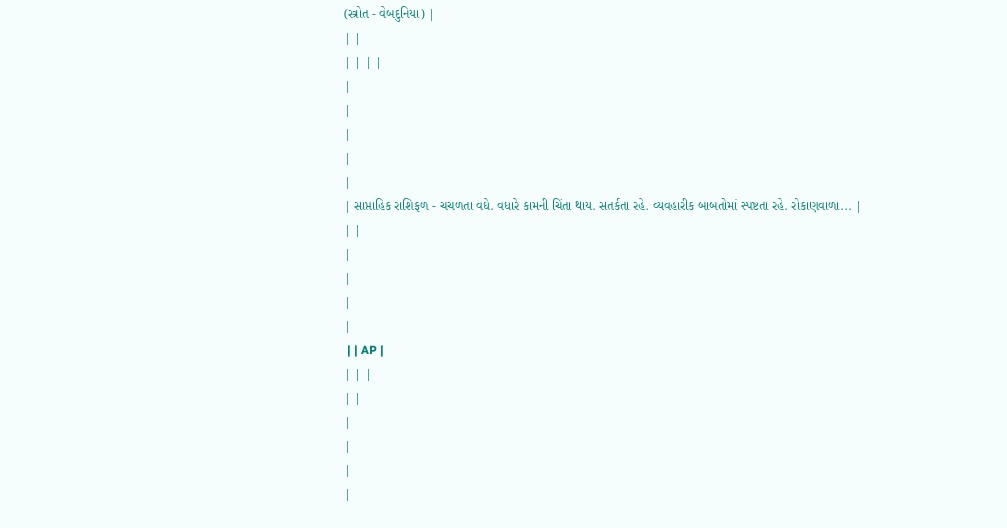(સ્ત્રોત - વેબદુનિયા) |
| |
| | | |
|
|
|
|
|
| સાપ્તાહિક રાશિફળ - ચચળતા વધે. વધારે કામની ચિંતા થાય. સતર્કતા રહે. વ્યવહારીક બાબતોમાં સ્પષ્ટતા રહે. રોકાણવાળા... |
| |
|
|
|
|
 | | AP |
| | |
| |
|
|
|
|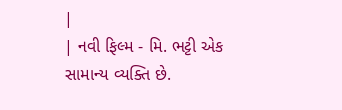|
| નવી ફિલ્મ - મિ. ભટ્ટી એક સામાન્ય વ્યક્તિ છે.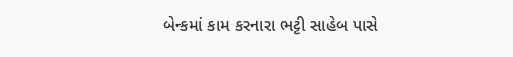બેન્કમાં કામ કરનારા ભટ્ટી સાહેબ પાસે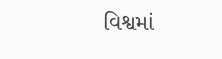વિશ્વમાં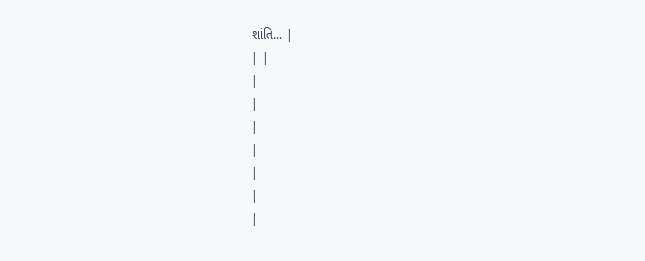શાંતિ... |
| |
|
|
|
|
|
|
|